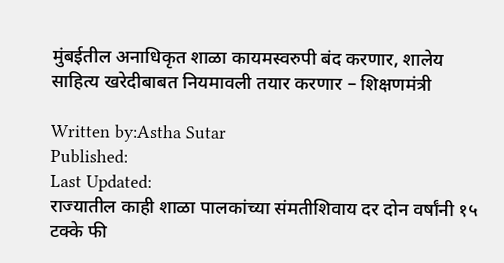मुंबईतील अनाधिकृत शाळा कायमस्वरुपी बंद करणार, शालेय साहित्य खरेदीबाबत नियमावली तयार करणार – शिक्षणमंत्री

Written by:Astha Sutar
Published:
Last Updated:
राज्यातील काही शाळा पालकांच्या संमतीशिवाय दर दोन वर्षांनी १५ टक्के फी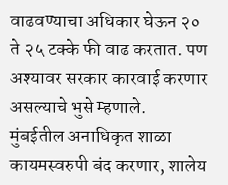वाढवण्याचा अधिकार घेऊन २० ते २५ टक्के फी वाढ करतात. पण अश्यावर सरकार कारवाई करणार असल्याचे भुसे म्हणाले.
मुंबईतील अनाधिकृत शाळा कायमस्वरुपी बंद करणार, शालेय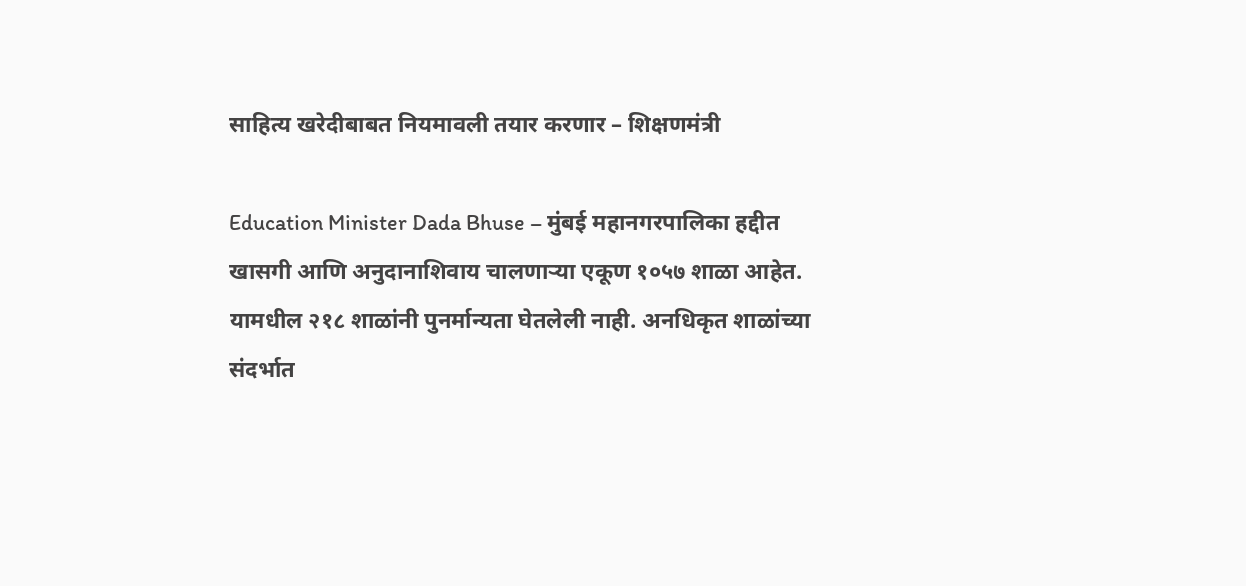साहित्य खरेदीबाबत नियमावली तयार करणार – शिक्षणमंत्री

Education Minister Dada Bhuse – मुंबई महानगरपालिका हद्दीत खासगी आणि अनुदानाशिवाय चालणाऱ्या एकूण १०५७ शाळा आहेत. यामधील २१८ शाळांनी पुनर्मान्यता घेतलेली नाही. अनधिकृत शाळांच्या संदर्भात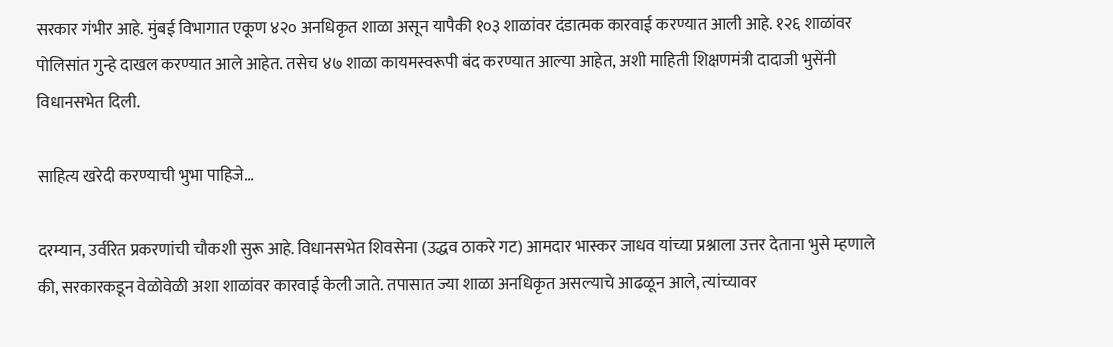सरकार गंभीर आहे. मुंबई विभागात एकूण ४२० अनधिकृत शाळा असून यापैकी १०३ शाळांवर दंडात्मक कारवाई करण्यात आली आहे. १२६ शाळांवर पोलिसांत गुन्हे दाखल करण्यात आले आहेत. तसेच ४७ शाळा कायमस्वरूपी बंद करण्यात आल्या आहेत, अशी माहिती शिक्षणमंत्री दादाजी भुसेंनी विधानसभेत दिली.

साहित्य खरेदी करण्याची भुभा पाहिजे…

दरम्यान, उर्वरित प्रकरणांची चौकशी सुरू आहे. विधानसभेत शिवसेना (उद्धव ठाकरे गट) आमदार भास्कर जाधव यांच्या प्रश्नाला उत्तर देताना भुसे म्हणाले की, सरकारकडून वेळोवेळी अशा शाळांवर कारवाई केली जाते. तपासात ज्या शाळा अनधिकृत असल्याचे आढळून आले, त्यांच्यावर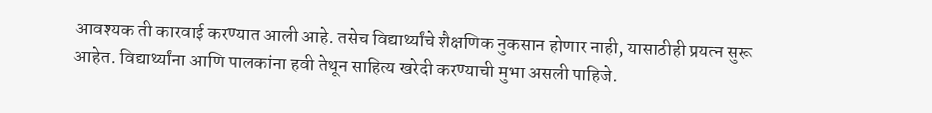आवश्यक ती कारवाई करण्यात आली आहे. तसेच विद्यार्थ्यांचे शैक्षणिक नुकसान होणार नाही, यासाठीही प्रयत्न सुरू आहेत. विद्यार्थ्यांना आणि पालकांना हवी तेथून साहित्य खरेदी करण्याची मुभा असली पाहिजे.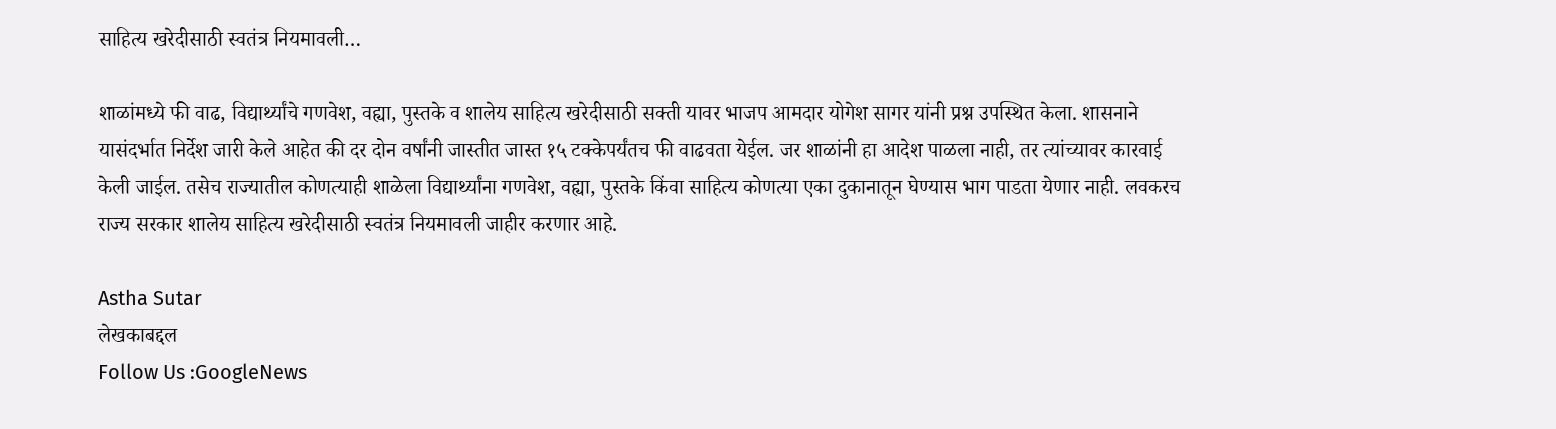साहित्य खरेदीसाठी स्वतंत्र नियमावली…

शाळांमध्ये फी वाढ, विद्यार्थ्यांचे गणवेश, वह्या, पुस्तके व शालेय साहित्य खरेदीसाठी सक्ती यावर भाजप आमदार योगेश सागर यांनी प्रश्न उपस्थित केला. शासनाने यासंदर्भात निर्देश जारी केले आहेत की दर दोन वर्षांनी जास्तीत जास्त १५ टक्केपर्यंतच फी वाढवता येईल. जर शाळांनी हा आदेश पाळला नाही, तर त्यांच्यावर कारवाई केली जाईल. तसेच राज्यातील कोणत्याही शाळेला विद्यार्थ्यांना गणवेश, वह्या, पुस्तके किंवा साहित्य कोणत्या एका दुकानातून घेण्यास भाग पाडता येणार नाही. लवकरच राज्य सरकार शालेय साहित्य खरेदीसाठी स्वतंत्र नियमावली जाहीर करणार आहे.

Astha Sutar
लेखकाबद्दल
Follow Us :GoogleNews